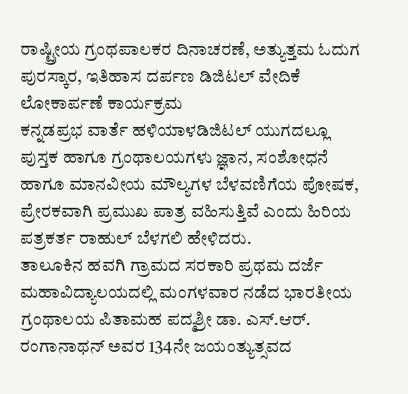ರಾಷ್ಟ್ರೀಯ ಗ್ರಂಥಪಾಲಕರ ದಿನಾಚರಣೆ, ಅತ್ಯುತ್ತಮ ಓದುಗ ಪುರಸ್ಕಾರ, ಇತಿಹಾಸ ದರ್ಪಣ ಡಿಜಿಟಲ್ ವೇದಿಕೆ ಲೋಕಾರ್ಪಣೆ ಕಾರ್ಯಕ್ರಮ
ಕನ್ನಡಪ್ರಭ ವಾರ್ತೆ ಹಳಿಯಾಳಡಿಜಿಟಲ್ ಯುಗದಲ್ಲೂ ಪುಸ್ತಕ ಹಾಗೂ ಗ್ರಂಥಾಲಯಗಳು ಜ್ಞಾನ, ಸಂಶೋಧನೆ ಹಾಗೂ ಮಾನವೀಯ ಮೌಲ್ಯಗಳ ಬೆಳವಣಿಗೆಯ ಪೋಷಕ, ಪ್ರೇರಕವಾಗಿ ಪ್ರಮುಖ ಪಾತ್ರ ವಹಿಸುತ್ತಿವೆ ಎಂದು ಹಿರಿಯ ಪತ್ರಕರ್ತ ರಾಹುಲ್ ಬೆಳಗಲಿ ಹೇಳಿದರು.
ತಾಲೂಕಿನ ಹವಗಿ ಗ್ರಾಮದ ಸರಕಾರಿ ಪ್ರಥಮ ದರ್ಜೆ ಮಹಾವಿದ್ಯಾಲಯದಲ್ಲಿ ಮಂಗಳವಾರ ನಡೆದ ಭಾರತೀಯ ಗ್ರಂಥಾಲಯ ಪಿತಾಮಹ ಪದ್ಮಶ್ರೀ ಡಾ. ಎಸ್.ಆರ್. ರಂಗಾನಾಥನ್ ಅವರ 134ನೇ ಜಯಂತ್ಯುತ್ಸವದ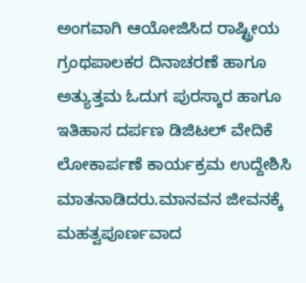ಅಂಗವಾಗಿ ಆಯೋಜಿಸಿದ ರಾಷ್ಟ್ರೀಯ ಗ್ರಂಥಪಾಲಕರ ದಿನಾಚರಣೆ ಹಾಗೂ ಅತ್ಯುತ್ತಮ ಓದುಗ ಪುರಸ್ಕಾರ ಹಾಗೂ ಇತಿಹಾಸ ದರ್ಪಣ ಡಿಜಿಟಲ್ ವೇದಿಕೆ ಲೋಕಾರ್ಪಣೆ ಕಾರ್ಯಕ್ರಮ ಉದ್ದೇಶಿಸಿ ಮಾತನಾಡಿದರು.ಮಾನವನ ಜೀವನಕ್ಕೆ ಮಹತ್ವಪೂರ್ಣವಾದ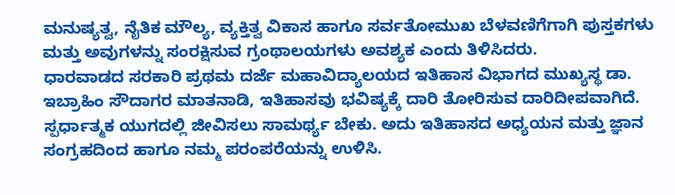ಮನುಷ್ಯತ್ವ, ನೈತಿಕ ಮೌಲ್ಯ, ವ್ಯಕ್ತಿತ್ವ ವಿಕಾಸ ಹಾಗೂ ಸರ್ವತೋಮುಖ ಬೆಳವಣಿಗೆಗಾಗಿ ಪುಸ್ತಕಗಳು ಮತ್ತು ಅವುಗಳನ್ನು ಸಂರಕ್ಷಿಸುವ ಗ್ರಂಥಾಲಯಗಳು ಅವಶ್ಯಕ ಎಂದು ತಿಳಿಸಿದರು.
ಧಾರವಾಡದ ಸರಕಾರಿ ಪ್ರಥಮ ದರ್ಜೆ ಮಹಾವಿದ್ಯಾಲಯದ ಇತಿಹಾಸ ವಿಭಾಗದ ಮುಖ್ಯಸ್ಥ ಡಾ. ಇಬ್ರಾಹಿಂ ಸೌದಾಗರ ಮಾತನಾಡಿ, ಇತಿಹಾಸವು ಭವಿಷ್ಯಕ್ಕೆ ದಾರಿ ತೋರಿಸುವ ದಾರಿದೀಪವಾಗಿದೆ. ಸ್ಪರ್ಧಾತ್ಮಕ ಯುಗದಲ್ಲಿ ಜೀವಿಸಲು ಸಾಮರ್ಥ್ಯ ಬೇಕು. ಅದು ಇತಿಹಾಸದ ಅಧ್ಯಯನ ಮತ್ತು ಜ್ಞಾನ ಸಂಗ್ರಹದಿಂದ ಹಾಗೂ ನಮ್ಮ ಪರಂಪರೆಯನ್ನು ಉಳಿಸಿ.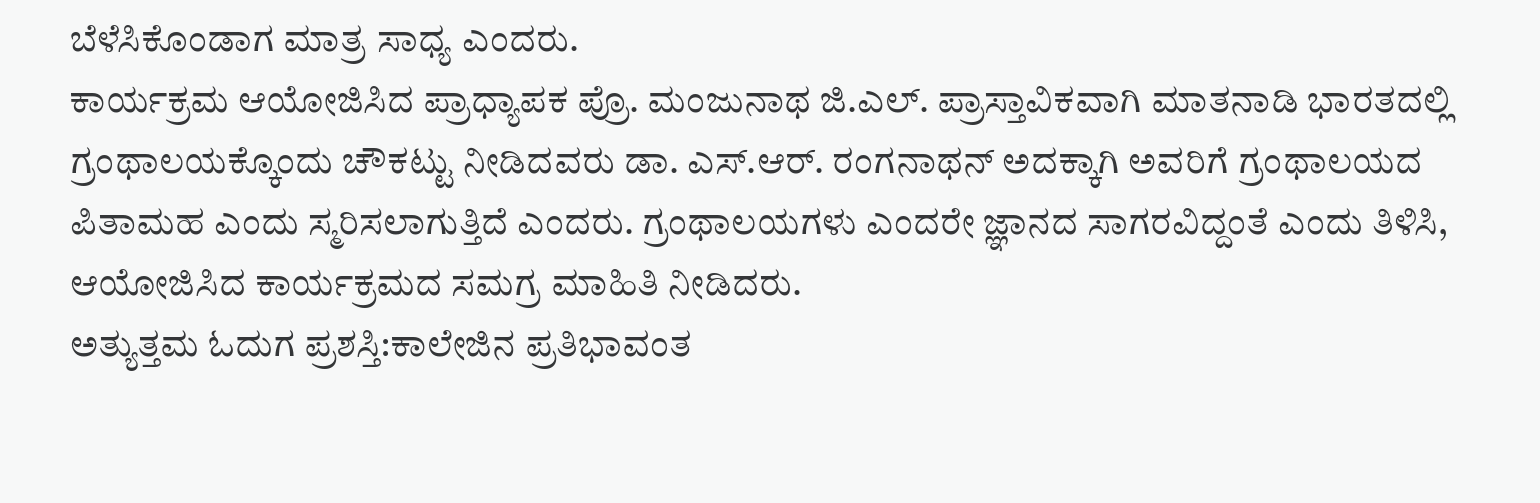ಬೆಳೆಸಿಕೊಂಡಾಗ ಮಾತ್ರ ಸಾಧ್ಯ ಎಂದರು.
ಕಾರ್ಯಕ್ರಮ ಆಯೋಜಿಸಿದ ಪ್ರಾಧ್ಯಾಪಕ ಪ್ರೊ. ಮಂಜುನಾಥ ಜಿ.ಎಲ್. ಪ್ರಾಸ್ತಾವಿಕವಾಗಿ ಮಾತನಾಡಿ ಭಾರತದಲ್ಲಿ ಗ್ರಂಥಾಲಯಕ್ಕೊಂದು ಚೌಕಟ್ಟು ನೀಡಿದವರು ಡಾ. ಎಸ್.ಆರ್. ರಂಗನಾಥನ್ ಅದಕ್ಕಾಗಿ ಅವರಿಗೆ ಗ್ರಂಥಾಲಯದ ಪಿತಾಮಹ ಎಂದು ಸ್ಮರಿಸಲಾಗುತ್ತಿದೆ ಎಂದರು. ಗ್ರಂಥಾಲಯಗಳು ಎಂದರೇ ಜ್ಞಾನದ ಸಾಗರವಿದ್ದಂತೆ ಎಂದು ತಿಳಿಸಿ, ಆಯೋಜಿಸಿದ ಕಾರ್ಯಕ್ರಮದ ಸಮಗ್ರ ಮಾಹಿತಿ ನೀಡಿದರು.
ಅತ್ಯುತ್ತಮ ಓದುಗ ಪ್ರಶಸ್ತಿ:ಕಾಲೇಜಿನ ಪ್ರತಿಭಾವಂತ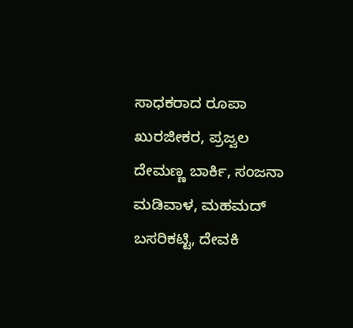ಸಾಧಕರಾದ ರೂಪಾ ಖುರಜೀಕರ, ಪ್ರಜ್ವಲ ದೇಮಣ್ಣ ಬಾರ್ಕಿ, ಸಂಜನಾ ಮಡಿವಾಳ, ಮಹಮದ್ ಬಸರಿಕಟ್ಟಿ, ದೇವಕಿ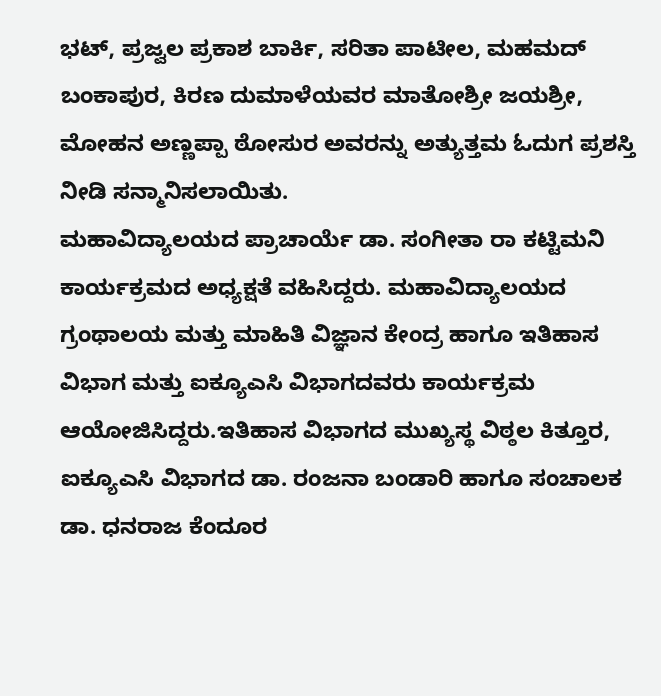ಭಟ್, ಪ್ರಜ್ವಲ ಪ್ರಕಾಶ ಬಾರ್ಕಿ, ಸರಿತಾ ಪಾಟೀಲ, ಮಹಮದ್ ಬಂಕಾಪುರ, ಕಿರಣ ದುಮಾಳೆಯವರ ಮಾತೋಶ್ರೀ ಜಯಶ್ರೀ, ಮೋಹನ ಅಣ್ಣಪ್ಪಾ ಠೋಸುರ ಅವರನ್ನು ಅತ್ಯುತ್ತಮ ಓದುಗ ಪ್ರಶಸ್ತಿ ನೀಡಿ ಸನ್ಮಾನಿಸಲಾಯಿತು.
ಮಹಾವಿದ್ಯಾಲಯದ ಪ್ರಾಚಾರ್ಯೆ ಡಾ. ಸಂಗೀತಾ ರಾ ಕಟ್ಟಿಮನಿ ಕಾರ್ಯಕ್ರಮದ ಅಧ್ಯಕ್ಷತೆ ವಹಿಸಿದ್ದರು. ಮಹಾವಿದ್ಯಾಲಯದ ಗ್ರಂಥಾಲಯ ಮತ್ತು ಮಾಹಿತಿ ವಿಜ್ಞಾನ ಕೇಂದ್ರ ಹಾಗೂ ಇತಿಹಾಸ ವಿಭಾಗ ಮತ್ತು ಐಕ್ಯೂಎಸಿ ವಿಭಾಗದವರು ಕಾರ್ಯಕ್ರಮ ಆಯೋಜಿಸಿದ್ದರು.ಇತಿಹಾಸ ವಿಭಾಗದ ಮುಖ್ಯಸ್ಥ ವಿಠ್ಠಲ ಕಿತ್ತೂರ, ಐಕ್ಯೂಎಸಿ ವಿಭಾಗದ ಡಾ. ರಂಜನಾ ಬಂಡಾರಿ ಹಾಗೂ ಸಂಚಾಲಕ ಡಾ. ಧನರಾಜ ಕೆಂದೂರ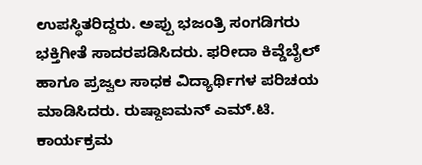ಉಪಸ್ಥಿತರಿದ್ದರು. ಅಪ್ಪು ಭಜಂತ್ರಿ ಸಂಗಡಿಗರು ಭಕ್ತಿಗೀತೆ ಸಾದರಪಡಿಸಿದರು. ಫರೀದಾ ಕಿವ್ಡೆಬೈಲ್ ಹಾಗೂ ಪ್ರಜ್ವಲ ಸಾಧಕ ವಿದ್ಯಾರ್ಥಿಗಳ ಪರಿಚಯ ಮಾಡಿಸಿದರು. ರುಷ್ದಾಐಮನ್ ಎಮ್.ಟಿ. ಕಾರ್ಯಕ್ರಮ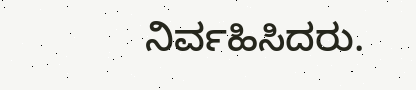ನಿರ್ವಹಿಸಿದರು.